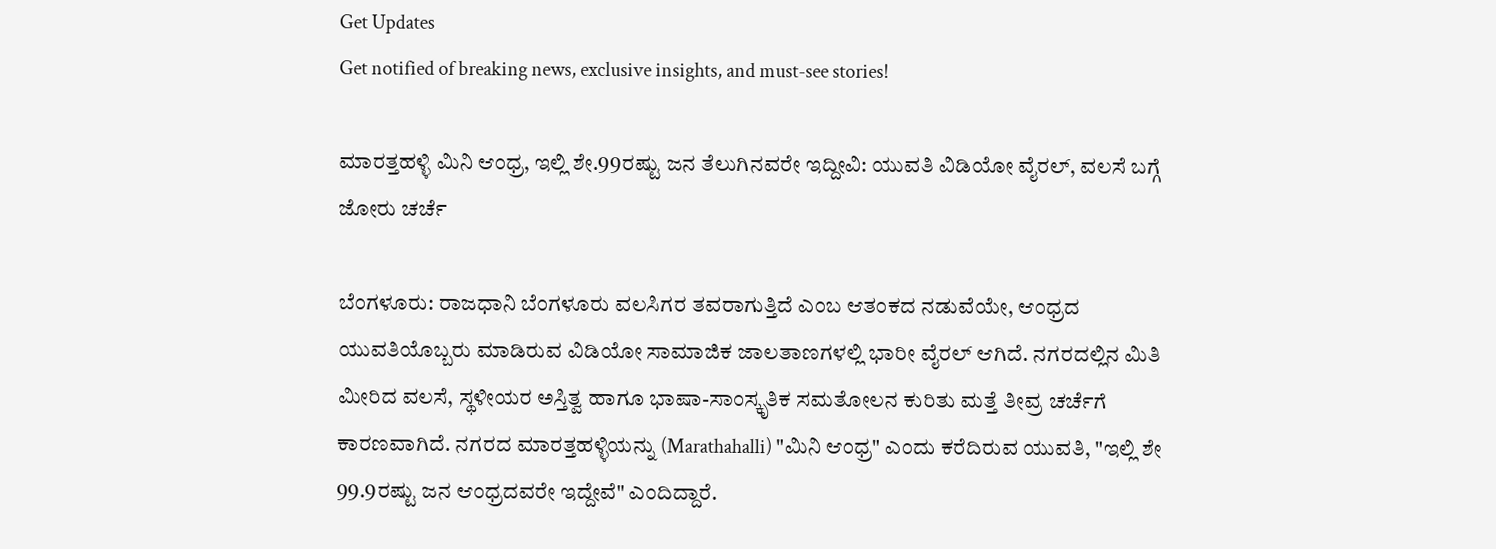Get Updates
Get notified of breaking news, exclusive insights, and must-see stories!

ಮಾರತ್ತಹಳ್ಳಿ ಮಿನಿ ಆಂಧ್ರ, ಇಲ್ಲಿ ಶೇ.99ರಷ್ಟು ಜನ ತೆಲುಗಿನವರೇ ಇದ್ದೀವಿ: ಯುವತಿ ವಿಡಿಯೋ ವೈರಲ್‌, ವಲಸೆ ಬಗ್ಗೆ ಜೋರು ಚರ್ಚೆ

ಬೆಂಗಳೂರು: ರಾಜಧಾನಿ ಬೆಂಗಳೂರು ವಲಸಿಗರ ತವರಾಗುತ್ತಿದೆ ಎಂಬ ಆತಂಕದ ನಡುವೆಯೇ, ಆಂಧ್ರದ ಯುವತಿಯೊಬ್ಬರು ಮಾಡಿರುವ ವಿಡಿಯೋ ಸಾಮಾಜಿಕ ಜಾಲತಾಣಗಳಲ್ಲಿ ಭಾರೀ ವೈರಲ್‌ ಆಗಿದೆ. ನಗರದಲ್ಲಿನ ಮಿತಿ ಮೀರಿದ ವಲಸೆ, ಸ್ಥಳೀಯರ ಅಸ್ತಿತ್ವ ಹಾಗೂ ಭಾಷಾ-ಸಾಂಸ್ಕೃತಿಕ ಸಮತೋಲನ ಕುರಿತು ಮತ್ತೆ ತೀವ್ರ ಚರ್ಚೆಗೆ ಕಾರಣವಾಗಿದೆ. ನಗರದ ಮಾರತ್ತಹಳ್ಳಿಯನ್ನು (Marathahalli) "ಮಿನಿ ಆಂಧ್ರ" ಎಂದು ಕರೆದಿರುವ ಯುವತಿ, "ಇಲ್ಲಿ ಶೇ 99.9ರಷ್ಟು ಜನ ಆಂಧ್ರದವರೇ ಇದ್ದೇವೆ" ಎಂದಿದ್ದಾರೆ.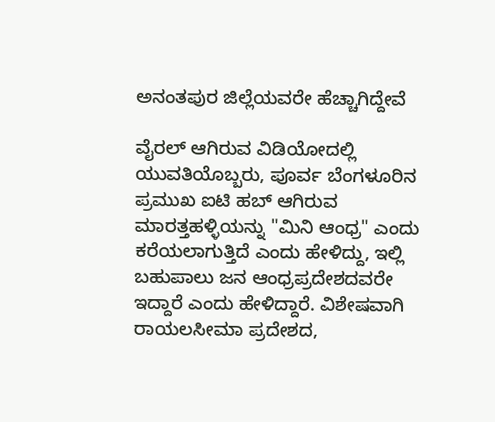ಅನಂತಪುರ ಜಿಲ್ಲೆಯವರೇ ಹೆಚ್ಚಾಗಿದ್ದೇವೆ

ವೈರಲ್‌ ಆಗಿರುವ ವಿಡಿಯೋದಲ್ಲಿ ಯುವತಿಯೊಬ್ಬರು, ಪೂರ್ವ ಬೆಂಗಳೂರಿನ ಪ್ರಮುಖ ಐಟಿ ಹಬ್‌ ಆಗಿರುವ ಮಾರತ್ತಹಳ್ಳಿಯನ್ನು "ಮಿನಿ ಆಂಧ್ರ" ಎಂದು ಕರೆಯಲಾಗುತ್ತಿದೆ ಎಂದು ಹೇಳಿದ್ದು, ಇಲ್ಲಿ ಬಹುಪಾಲು ಜನ ಆಂಧ್ರಪ್ರದೇಶದವರೇ ಇದ್ದಾರೆ ಎಂದು ಹೇಳಿದ್ದಾರೆ. ವಿಶೇಷವಾಗಿ ರಾಯಲಸೀಮಾ ಪ್ರದೇಶದ,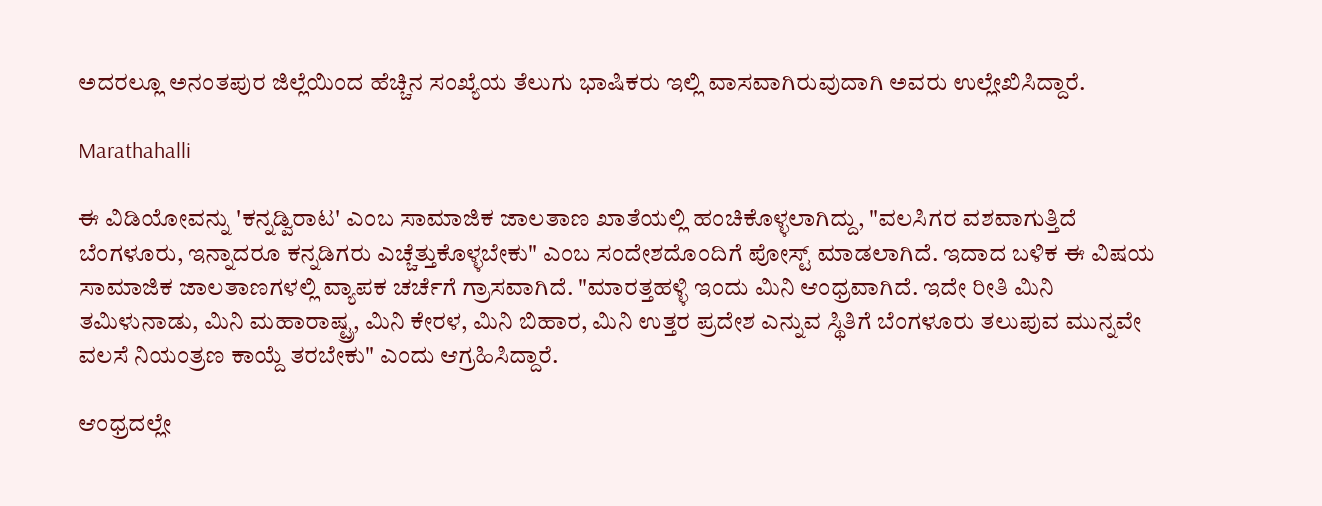ಅದರಲ್ಲೂ ಅನಂತಪುರ ಜಿಲ್ಲೆಯಿಂದ ಹೆಚ್ಚಿನ ಸಂಖ್ಯೆಯ ತೆಲುಗು ಭಾಷಿಕರು ಇಲ್ಲಿ ವಾಸವಾಗಿರುವುದಾಗಿ ಅವರು ಉಲ್ಲೇಖಿಸಿದ್ದಾರೆ.

Marathahalli

ಈ ವಿಡಿಯೋವನ್ನು 'ಕನ್ನಡ್ವಿರಾಟ' ಎಂಬ ಸಾಮಾಜಿಕ ಜಾಲತಾಣ ಖಾತೆಯಲ್ಲಿ ಹಂಚಿಕೊಳ್ಳಲಾಗಿದ್ದು, "ವಲಸಿಗರ ವಶವಾಗುತ್ತಿದೆ ಬೆಂಗಳೂರು, ಇನ್ನಾದರೂ ಕನ್ನಡಿಗರು ಎಚ್ಚೆತ್ತುಕೊಳ್ಳಬೇಕು" ಎಂಬ ಸಂದೇಶದೊಂದಿಗೆ ಪೋಸ್ಟ್‌ ಮಾಡಲಾಗಿದೆ. ಇದಾದ ಬಳಿಕ ಈ ವಿಷಯ ಸಾಮಾಜಿಕ ಜಾಲತಾಣಗಳಲ್ಲಿ ವ್ಯಾಪಕ ಚರ್ಚೆಗೆ ಗ್ರಾಸವಾಗಿದೆ. "ಮಾರತ್ತಹಳ್ಳಿ ಇಂದು ಮಿನಿ ಆಂಧ್ರವಾಗಿದೆ. ಇದೇ ರೀತಿ ಮಿನಿ ತಮಿಳುನಾಡು, ಮಿನಿ ಮಹಾರಾಷ್ಟ್ರ, ಮಿನಿ ಕೇರಳ, ಮಿನಿ ಬಿಹಾರ, ಮಿನಿ ಉತ್ತರ ಪ್ರದೇಶ ಎನ್ನುವ ಸ್ಥಿತಿಗೆ ಬೆಂಗಳೂರು ತಲುಪುವ ಮುನ್ನವೇ ವಲಸೆ ನಿಯಂತ್ರಣ ಕಾಯ್ದೆ ತರಬೇಕು" ಎಂದು ಆಗ್ರಹಿಸಿದ್ದಾರೆ.

ಆಂಧ್ರದಲ್ಲೇ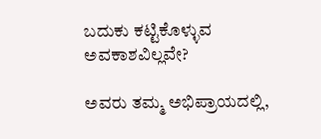ಬದುಕು ಕಟ್ಟಿಕೊಳ್ಳುವ ಅವಕಾಶವಿಲ್ಲವೇ?

ಅವರು ತಮ್ಮ ಅಭಿಪ್ರಾಯದಲ್ಲಿ,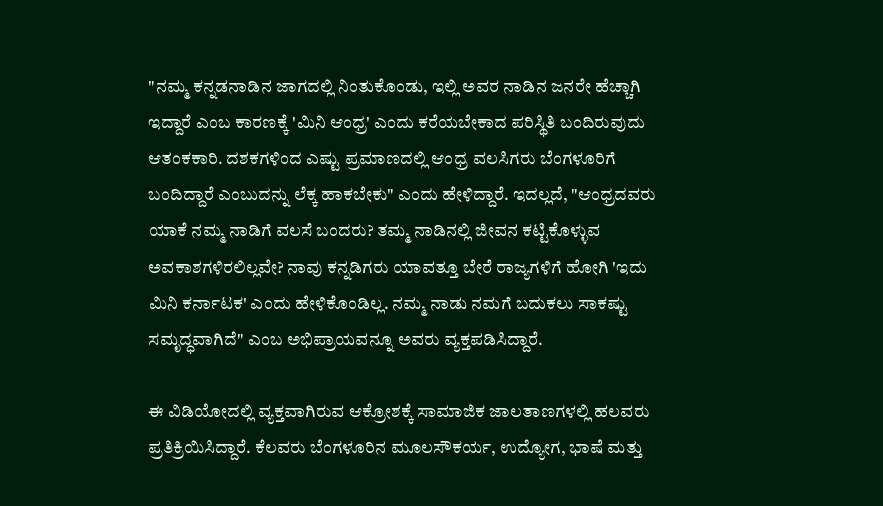"ನಮ್ಮ ಕನ್ನಡನಾಡಿನ ಜಾಗದಲ್ಲಿ ನಿಂತುಕೊಂಡು, ಇಲ್ಲಿ ಅವರ ನಾಡಿನ ಜನರೇ ಹೆಚ್ಚಾಗಿ ಇದ್ದಾರೆ ಎಂಬ ಕಾರಣಕ್ಕೆ 'ಮಿನಿ ಆಂಧ್ರ' ಎಂದು ಕರೆಯಬೇಕಾದ ಪರಿಸ್ಥಿತಿ ಬಂದಿರುವುದು ಆತಂಕಕಾರಿ. ದಶಕಗಳಿಂದ ಎಷ್ಟು ಪ್ರಮಾಣದಲ್ಲಿ ಆಂಧ್ರ ವಲಸಿಗರು ಬೆಂಗಳೂರಿಗೆ ಬಂದಿದ್ದಾರೆ ಎಂಬುದನ್ನು ಲೆಕ್ಕ ಹಾಕಬೇಕು" ಎಂದು ಹೇಳಿದ್ದಾರೆ. ಇದಲ್ಲದೆ, "ಆಂಧ್ರದವರು ಯಾಕೆ ನಮ್ಮ ನಾಡಿಗೆ ವಲಸೆ ಬಂದರು? ತಮ್ಮ ನಾಡಿನಲ್ಲಿ ಜೀವನ ಕಟ್ಟಿಕೊಳ್ಳುವ ಅವಕಾಶಗಳಿರಲಿಲ್ಲವೇ? ನಾವು ಕನ್ನಡಿಗರು ಯಾವತ್ತೂ ಬೇರೆ ರಾಜ್ಯಗಳಿಗೆ ಹೋಗಿ 'ಇದು ಮಿನಿ ಕರ್ನಾಟಕ' ಎಂದು ಹೇಳಿಕೊಂಡಿಲ್ಲ. ನಮ್ಮ ನಾಡು ನಮಗೆ ಬದುಕಲು ಸಾಕಷ್ಟು ಸಮೃದ್ಧವಾಗಿದೆ" ಎಂಬ ಅಭಿಪ್ರಾಯವನ್ನೂ ಅವರು ವ್ಯಕ್ತಪಡಿಸಿದ್ದಾರೆ.

ಈ ವಿಡಿಯೋದಲ್ಲಿ ವ್ಯಕ್ತವಾಗಿರುವ ಆಕ್ರೋಶಕ್ಕೆ ಸಾಮಾಜಿಕ ಜಾಲತಾಣಗಳಲ್ಲಿ ಹಲವರು ಪ್ರತಿಕ್ರಿಯಿಸಿದ್ದಾರೆ. ಕೆಲವರು ಬೆಂಗಳೂರಿನ ಮೂಲಸೌಕರ್ಯ, ಉದ್ಯೋಗ, ಭಾಷೆ ಮತ್ತು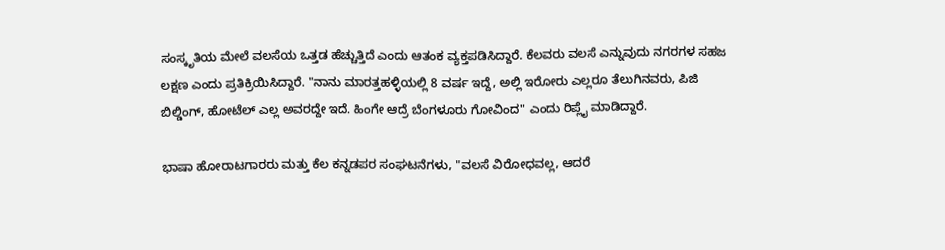ಸಂಸ್ಕೃತಿಯ ಮೇಲೆ ವಲಸೆಯ ಒತ್ತಡ ಹೆಚ್ಚುತ್ತಿದೆ ಎಂದು ಆತಂಕ ವ್ಯಕ್ತಪಡಿಸಿದ್ದಾರೆ. ಕೆಲವರು ವಲಸೆ ಎನ್ನುವುದು ನಗರಗಳ ಸಹಜ ಲಕ್ಷಣ ಎಂದು ಪ್ರತಿಕ್ರಿಯಿಸಿದ್ದಾರೆ. "ನಾನು ಮಾರತ್ತಹಳ್ಳಿಯಲ್ಲಿ 8 ವರ್ಷ ಇದ್ದೆ, ಅಲ್ಲಿ ಇರೋರು ಎಲ್ಲರೂ ತೆಲುಗಿನವರು, ಪಿಜಿ ಬಿಲ್ಡಿಂಗ್, ಹೋಟೆಲ್ ಎಲ್ಲ ಅವರದ್ದೇ ಇದೆ. ಹಿಂಗೇ ಆದ್ರೆ ಬೆಂಗಳೂರು ಗೋವಿಂದ" ಎಂದು ರಿಪ್ಲೈ ಮಾಡಿದ್ದಾರೆ.

ಭಾಷಾ ಹೋರಾಟಗಾರರು ಮತ್ತು ಕೆಲ ಕನ್ನಡಪರ ಸಂಘಟನೆಗಳು, "ವಲಸೆ ವಿರೋಧವಲ್ಲ, ಆದರೆ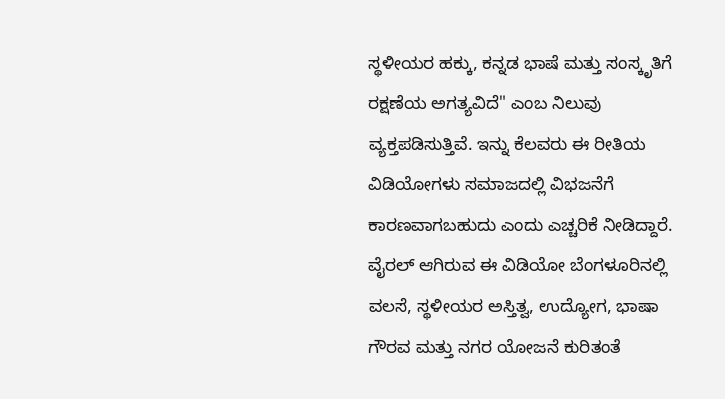ಸ್ಥಳೀಯರ ಹಕ್ಕು, ಕನ್ನಡ ಭಾಷೆ ಮತ್ತು ಸಂಸ್ಕೃತಿಗೆ ರಕ್ಷಣೆಯ ಅಗತ್ಯವಿದೆ" ಎಂಬ ನಿಲುವು ವ್ಯಕ್ತಪಡಿಸುತ್ತಿವೆ. ಇನ್ನು ಕೆಲವರು ಈ ರೀತಿಯ ವಿಡಿಯೋಗಳು ಸಮಾಜದಲ್ಲಿ ವಿಭಜನೆಗೆ ಕಾರಣವಾಗಬಹುದು ಎಂದು ಎಚ್ಚರಿಕೆ ನೀಡಿದ್ದಾರೆ. ವೈರಲ್‌ ಆಗಿರುವ ಈ ವಿಡಿಯೋ ಬೆಂಗಳೂರಿನಲ್ಲಿ ವಲಸೆ, ಸ್ಥಳೀಯರ ಅಸ್ತಿತ್ವ, ಉದ್ಯೋಗ, ಭಾಷಾ ಗೌರವ ಮತ್ತು ನಗರ ಯೋಜನೆ ಕುರಿತಂತೆ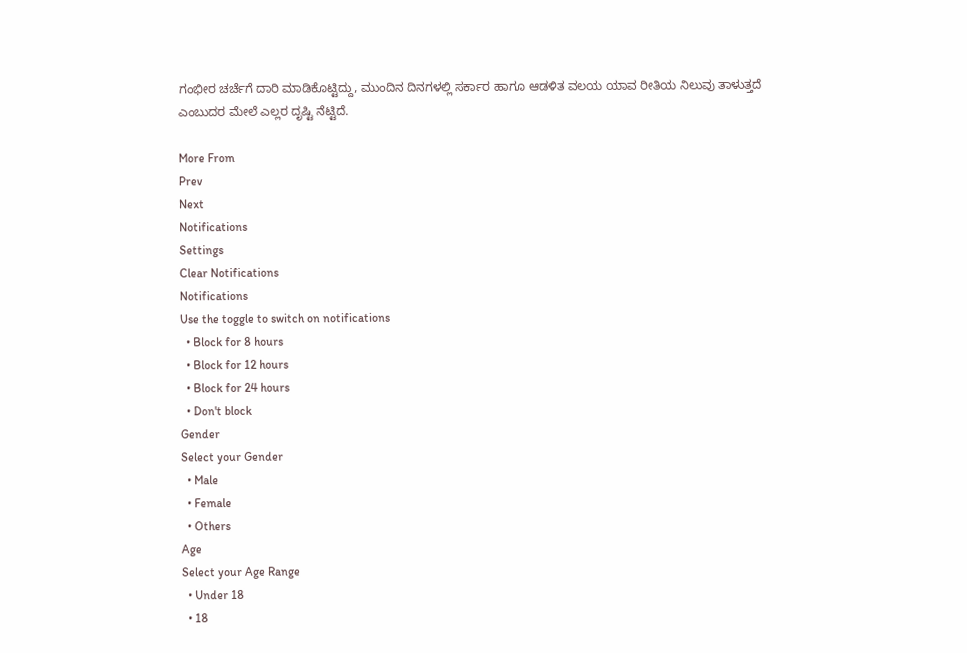ಗಂಭೀರ ಚರ್ಚೆಗೆ ದಾರಿ ಮಾಡಿಕೊಟ್ಟಿದ್ದು, ಮುಂದಿನ ದಿನಗಳಲ್ಲಿ ಸರ್ಕಾರ ಹಾಗೂ ಆಡಳಿತ ವಲಯ ಯಾವ ರೀತಿಯ ನಿಲುವು ತಾಳುತ್ತದೆ ಎಂಬುದರ ಮೇಲೆ ಎಲ್ಲರ ದೃಷ್ಟಿ ನೆಟ್ಟಿದೆ.

More From
Prev
Next
Notifications
Settings
Clear Notifications
Notifications
Use the toggle to switch on notifications
  • Block for 8 hours
  • Block for 12 hours
  • Block for 24 hours
  • Don't block
Gender
Select your Gender
  • Male
  • Female
  • Others
Age
Select your Age Range
  • Under 18
  • 18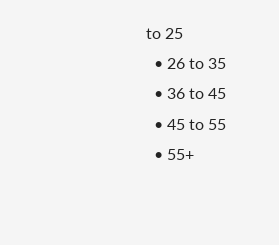to 25
  • 26 to 35
  • 36 to 45
  • 45 to 55
  • 55+